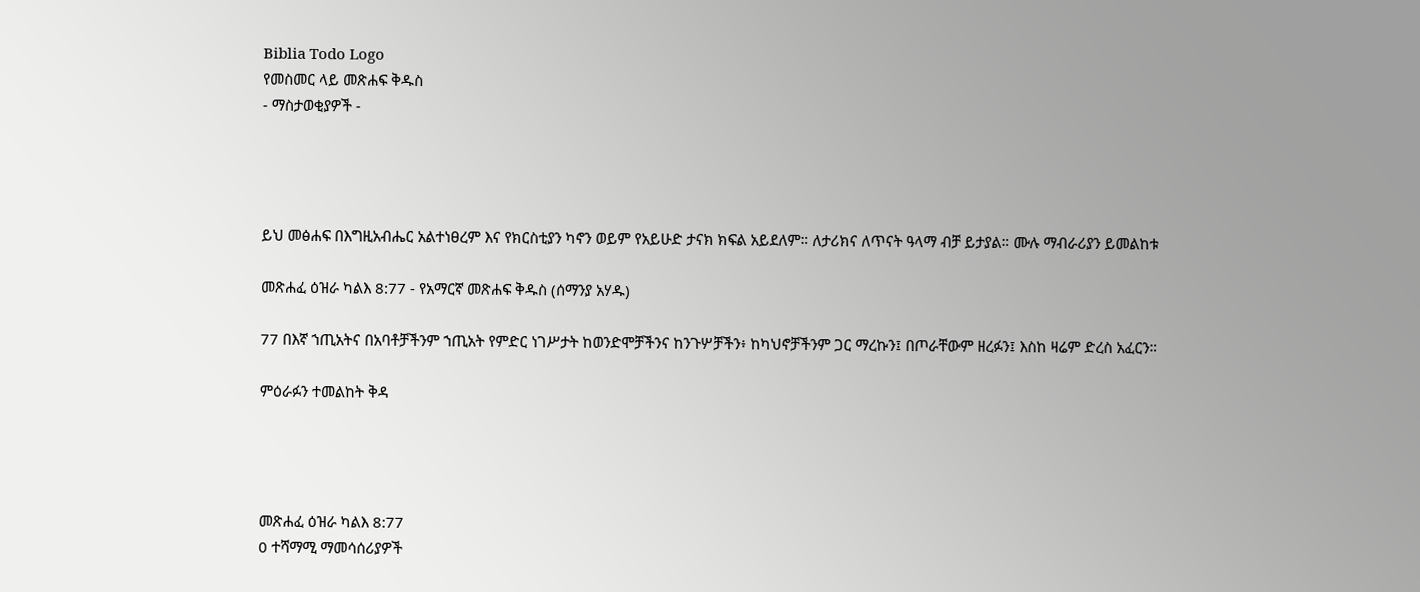Biblia Todo Logo
የመስመር ላይ መጽሐፍ ቅዱስ
- ማስታወቂያዎች -




ይህ መፅሐፍ በእግዚአብሔር አልተነፀረም እና የክርስቲያን ካኖን ወይም የአይሁድ ታናክ ክፍል አይደለም። ለታሪክና ለጥናት ዓላማ ብቻ ይታያል። ሙሉ ማብራሪያን ይመልከቱ

መጽሐፈ ዕዝራ ካልእ 8:77 - የአማርኛ መጽሐፍ ቅዱስ (ሰማንያ አሃዱ)

77 በእኛ ኀጢአትና በአባቶቻችንም ኀጢአት የምድር ነገሥታት ከወንድሞቻችንና ከንጉሦቻችን፥ ከካህኖቻችንም ጋር ማረኩን፤ በጦራቸውም ዘረፉን፤ እስከ ዛሬም ድረስ አፈርን።

ምዕራፉን ተመልከት ቅዳ




መጽሐፈ ዕዝራ ካልእ 8:77
0 ተሻማሚ ማመሳሰሪያዎች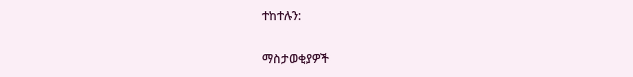ተከተሉን:

ማስታወቂያዎች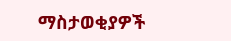ማስታወቂያዎች